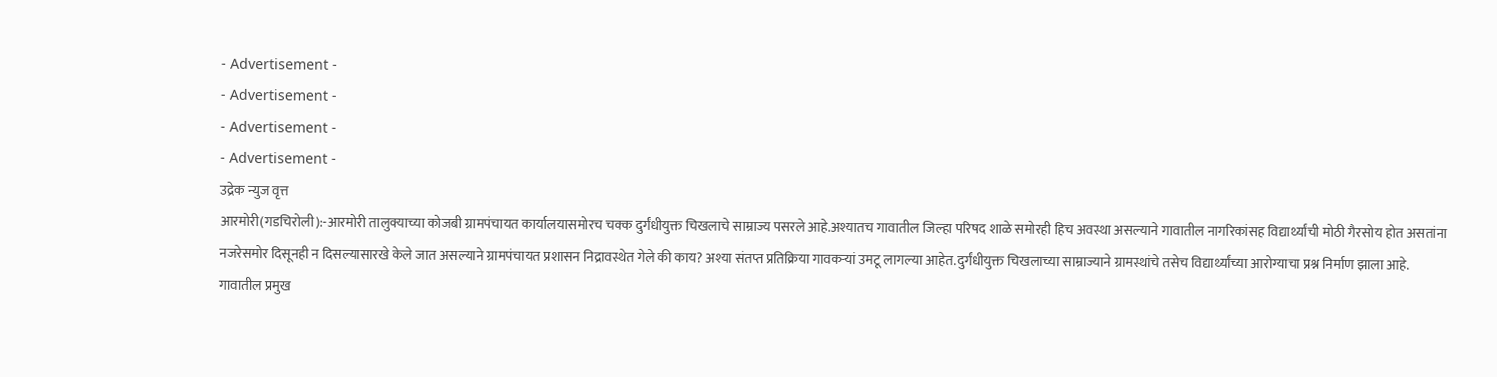- Advertisement -
- Advertisement -
- Advertisement -
- Advertisement -
उद्रेक न्युज वृत्त
आरमोरी(गडचिरोली):-आरमोरी तालुक्याच्या कोजबी ग्रामपंचायत कार्यालयासमोरच चक्क दुर्गंधीयुक्त चिखलाचे साम्राज्य पसरले आहे.अश्यातच गावातील जिल्हा परिषद शाळे समोरही हिच अवस्था असल्याने गावातील नागरिकांसह विद्यार्थ्यांची मोठी गैरसोय होत असतांना नजरेसमोर दिसूनही न दिसल्यासारखे केले जात असल्याने ग्रामपंचायत प्रशासन निद्रावस्थेत गेले की काय? अश्या संतप्त प्रतिक्रिया गावकऱ्यां उमटू लागल्या आहेत.दुर्गंधीयुक्त चिखलाच्या साम्राज्याने ग्रामस्थांचे तसेच विद्यार्थ्यांच्या आरोग्याचा प्रश्न निर्माण झाला आहे.
गावातील प्रमुख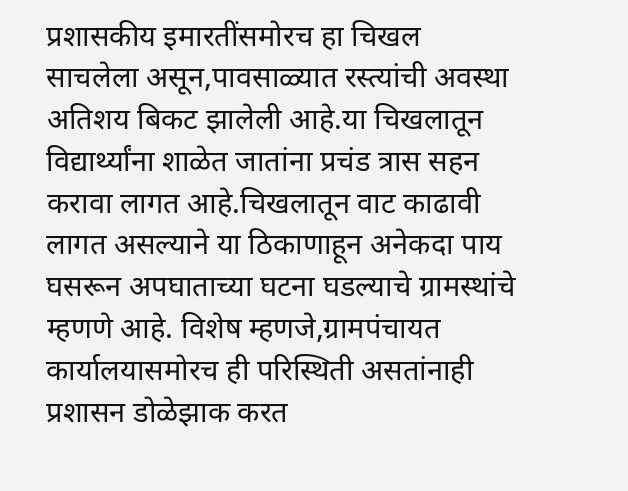प्रशासकीय इमारतींसमोरच हा चिखल साचलेला असून,पावसाळ्यात रस्त्यांची अवस्था अतिशय बिकट झालेली आहे.या चिखलातून विद्यार्थ्यांना शाळेत जातांना प्रचंड त्रास सहन करावा लागत आहे.चिखलातून वाट काढावी लागत असल्याने या ठिकाणाहून अनेकदा पाय घसरून अपघाताच्या घटना घडल्याचे ग्रामस्थांचे म्हणणे आहे. विशेष म्हणजे,ग्रामपंचायत कार्यालयासमोरच ही परिस्थिती असतांनाही प्रशासन डोळेझाक करत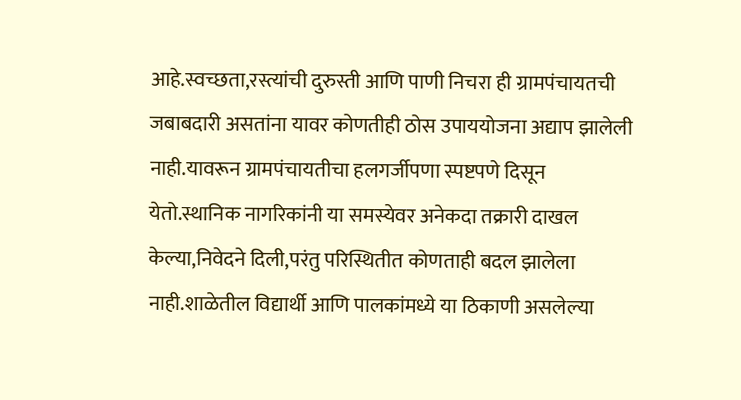आहे.स्वच्छता,रस्त्यांची दुरुस्ती आणि पाणी निचरा ही ग्रामपंचायतची जबाबदारी असतांना यावर कोणतीही ठोस उपाययोजना अद्याप झालेली नाही.यावरून ग्रामपंचायतीचा हलगर्जीपणा स्पष्टपणे दिसून येतो.स्थानिक नागरिकांनी या समस्येवर अनेकदा तक्रारी दाखल केल्या,निवेदने दिली,परंतु परिस्थितीत कोणताही बदल झालेला नाही.शाळेतील विद्यार्थी आणि पालकांमध्ये या ठिकाणी असलेल्या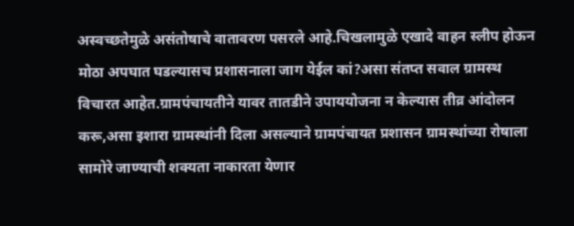अस्वच्छतेमुळे असंतोषाचे वातावरण पसरले आहे.चिखलामुळे एखादे वाहन स्लीप होऊन मोठा अपघात घडल्यासच प्रशासनाला जाग येईल कां?असा संतप्त सवाल ग्रामस्थ विचारत आहेत.ग्रामपंचायतीने यावर तातडीने उपाययोजना न केल्यास तीव्र आंदोलन करू,असा इशारा ग्रामस्थांनी दिला असल्याने ग्रामपंचायत प्रशासन ग्रामस्थांच्या रोषाला सामोरे जाण्याची शक्यता नाकारता येणार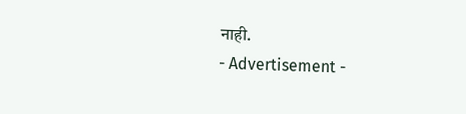नाही.
- Advertisement -